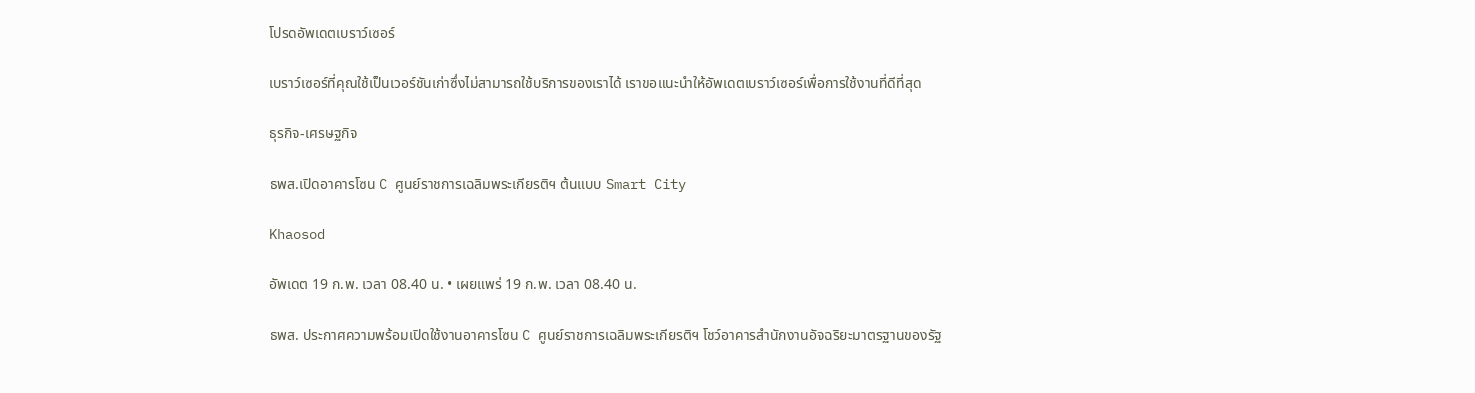โปรดอัพเดตเบราว์เซอร์

เบราว์เซอร์ที่คุณใช้เป็นเวอร์ชันเก่าซึ่งไม่สามารถใช้บริการของเราได้ เราขอแนะนำให้อัพเดตเบราว์เซอร์เพื่อการใช้งานที่ดีที่สุด

ธุรกิจ-เศรษฐกิจ

ธพส.เปิดอาคารโซน C ศูนย์ราชการเฉลิมพระเกียรติฯ ต้นแบบ Smart City

Khaosod

อัพเดต 19 ก.พ. เวลา 08.40 น. • เผยแพร่ 19 ก.พ. เวลา 08.40 น.

ธพส. ประกาศความพร้อมเปิดใช้งานอาคารโซน C ศูนย์ราชการเฉลิมพระเกียรติฯ โชว์อาคารสำนักงานอัจฉริยะมาตรฐานของรัฐ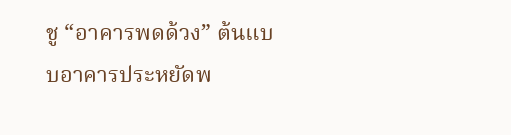ชู “อาคารพดด้วง” ต้นแบบอาคารประหยัดพ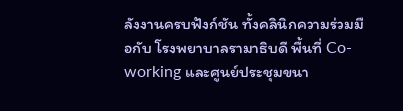ลังงานครบฟังก์ชัน ทั้งคลินิกความร่วมมือกับ โรงพยาบาลรามาธิบดี พื้นที่ Co-working และศูนย์ประชุมขนา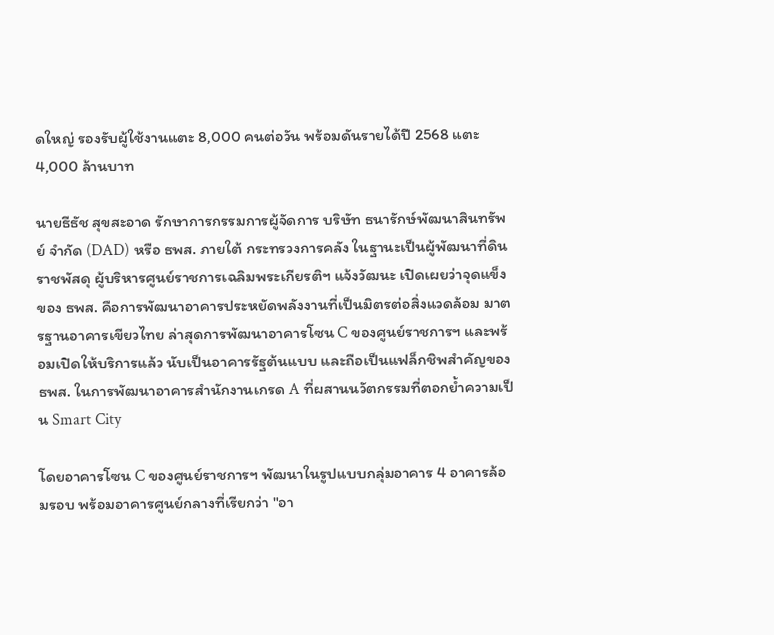ดใหญ่ รองรับผู้ใช้งานแตะ 8,000 คนต่อวัน พร้อมดันรายได้ปี 2568 แตะ 4,000 ล้านบาท

นายธีธัช สุขสะอาด รักษาการกรรมการผู้จัดการ บริษัท ธนารักษ์พัฒนาสินทรัพย์ จำกัด (DAD) หรือ ธพส. ภายใต้ กระทรวงการคลัง ในฐานะเป็นผู้พัฒนาที่ดินราชพัสดุ ผู้บริหารศูนย์ราชการเฉลิมพระเกียรติฯ แจ้งวัฒนะ เปิดเผยว่าจุดแข็งของ ธพส. คือการพัฒนาอาคารประหยัดพลังงานที่เป็นมิตรต่อสิ่งแวดล้อม มาตรฐานอาคารเขียวไทย ล่าสุดการพัฒนาอาคารโซน C ของศูนย์ราชการฯ และพร้อมเปิดให้บริการแล้ว นับเป็นอาคารรัฐต้นแบบ และถือเป็นแฟล็กชิพสำคัญของ ธพส. ในการพัฒนาอาคารสำนักงานเกรด A ที่ผสานนวัตกรรมที่ตอกย้ำความเป็น Smart City

โดยอาคารโซน C ของศูนย์ราชการฯ พัฒนาในรูปแบบกลุ่มอาคาร 4 อาคารล้อมรอบ พร้อมอาคารศูนย์กลางที่เรียกว่า "อา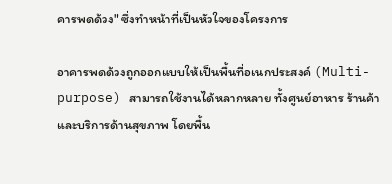คารพดด้วง" ซึ่งทำหน้าที่เป็นหัวใจของโครงการ

อาคารพดด้วงถูกออกแบบให้เป็นพื้นที่อเนกประสงค์ (Multi-purpose) สามารถใช้งานได้หลากหลาย ทั้งศูนย์อาหาร ร้านค้า และบริการด้านสุขภาพ โดยพื้น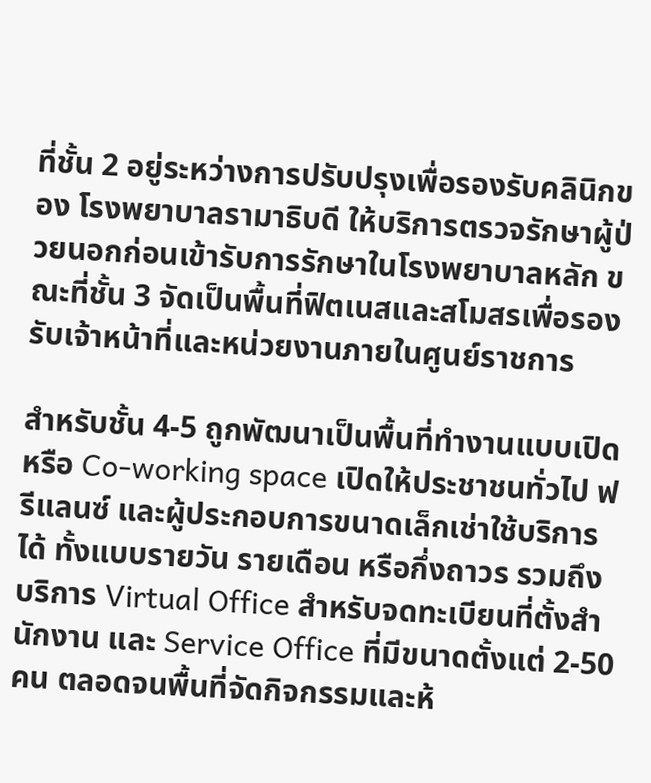ที่ชั้น 2 อยู่ระหว่างการปรับปรุงเพื่อรองรับคลินิกของ โรงพยาบาลรามาธิบดี ให้บริการตรวจรักษาผู้ป่วยนอกก่อนเข้ารับการรักษาในโรงพยาบาลหลัก ขณะที่ชั้น 3 จัดเป็นพื้นที่ฟิตเนสและสโมสรเพื่อรองรับเจ้าหน้าที่และหน่วยงานภายในศูนย์ราชการ

สำหรับชั้น 4-5 ถูกพัฒนาเป็นพื้นที่ทำงานแบบเปิดหรือ Co-working space เปิดให้ประชาชนทั่วไป ฟรีแลนซ์ และผู้ประกอบการขนาดเล็กเช่าใช้บริการได้ ทั้งแบบรายวัน รายเดือน หรือกึ่งถาวร รวมถึงบริการ Virtual Office สำหรับจดทะเบียนที่ตั้งสำนักงาน และ Service Office ที่มีขนาดตั้งแต่ 2-50 คน ตลอดจนพื้นที่จัดกิจกรรมและห้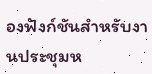องฟังก์ชันสำหรับงานประชุมห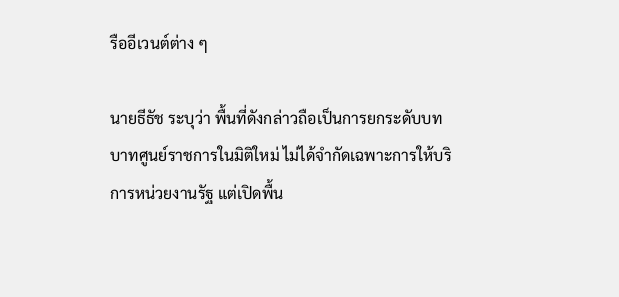รืออีเวนต์ต่าง ๆ

นายธีธัช ระบุว่า พื้นที่ดังกล่าวถือเป็นการยกระดับบทบาทศูนย์ราชการในมิติใหม่ ไม่ได้จำกัดเฉพาะการให้บริการหน่วยงานรัฐ แต่เปิดพื้น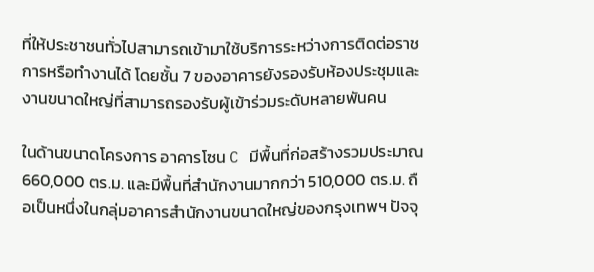ที่ให้ประชาชนทั่วไปสามารถเข้ามาใช้บริการระหว่างการติดต่อราชการหรือทำงานได้ โดยชั้น 7 ของอาคารยังรองรับห้องประชุมและงานขนาดใหญ่ที่สามารถรองรับผู้เข้าร่วมระดับหลายพันคน

ในด้านขนาดโครงการ อาคารโซน C มีพื้นที่ก่อสร้างรวมประมาณ 660,000 ตร.ม. และมีพื้นที่สำนักงานมากกว่า 510,000 ตร.ม. ถือเป็นหนึ่งในกลุ่มอาคารสำนักงานขนาดใหญ่ของกรุงเทพฯ ปัจจุ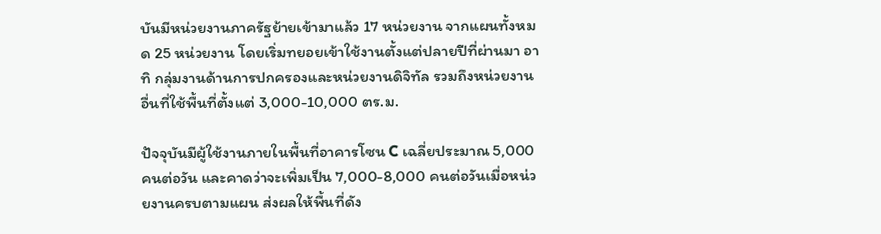บันมีหน่วยงานภาครัฐย้ายเข้ามาแล้ว 17 หน่วยงาน จากแผนทั้งหมด 25 หน่วยงาน โดยเริ่มทยอยเข้าใช้งานตั้งแต่ปลายปีที่ผ่านมา อาทิ กลุ่มงานด้านการปกครองและหน่วยงานดิจิทัล รวมถึงหน่วยงานอื่นที่ใช้พื้นที่ตั้งแต่ 3,000-10,000 ตร.ม.

ปัจจุบันมีผู้ใช้งานภายในพื้นที่อาคารโซน C เฉลี่ยประมาณ 5,000 คนต่อวัน และคาดว่าจะเพิ่มเป็น 7,000-8,000 คนต่อวันเมื่อหน่วยงานครบตามแผน ส่งผลให้พื้นที่ดัง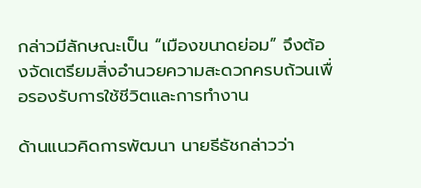กล่าวมีลักษณะเป็น “เมืองขนาดย่อม” จึงต้องจัดเตรียมสิ่งอำนวยความสะดวกครบถ้วนเพื่อรองรับการใช้ชีวิตและการทำงาน

ด้านแนวคิดการพัฒนา นายธีธัชกล่าวว่า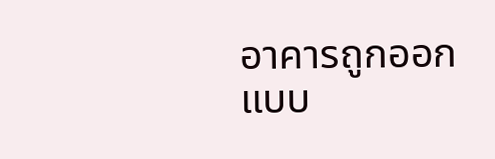อาคารถูกออกแบบ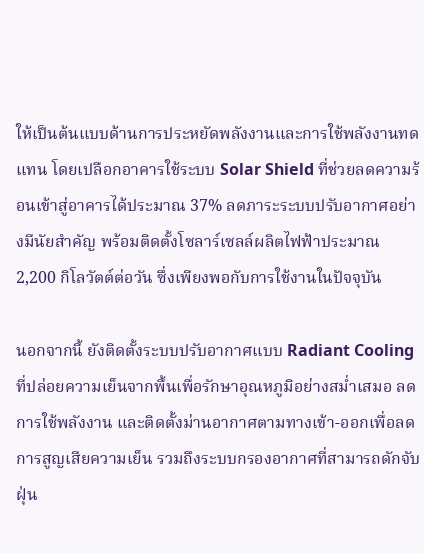ให้เป็นต้นแบบด้านการประหยัดพลังงานและการใช้พลังงานทดแทน โดยเปลือกอาคารใช้ระบบ Solar Shield ที่ช่วยลดความร้อนเข้าสู่อาคารได้ประมาณ 37% ลดภาระระบบปรับอากาศอย่างมีนัยสำคัญ พร้อมติดตั้งโซลาร์เซลล์ผลิตไฟฟ้าประมาณ 2,200 กิโลวัตต์ต่อวัน ซึ่งเพียงพอกับการใช้งานในปัจจุบัน

นอกจากนี้ ยังติดตั้งระบบปรับอากาศแบบ Radiant Cooling ที่ปล่อยความเย็นจากพื้นเพื่อรักษาอุณหภูมิอย่างสม่ำเสมอ ลดการใช้พลังงาน และติดตั้งม่านอากาศตามทางเข้า-ออกเพื่อลดการสูญเสียความเย็น รวมถึงระบบกรองอากาศที่สามารถดักจับฝุ่น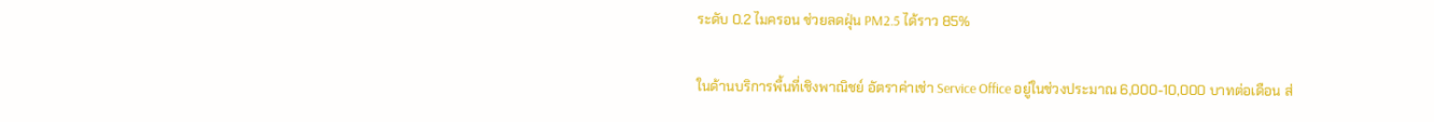ระดับ 0.2 ไมครอน ช่วยลดฝุ่น PM2.5 ได้ราว 85%

ในด้านบริการพื้นที่เชิงพาณิชย์ อัตราค่าเช่า Service Office อยู่ในช่วงประมาณ 6,000-10,000 บาทต่อเดือน ส่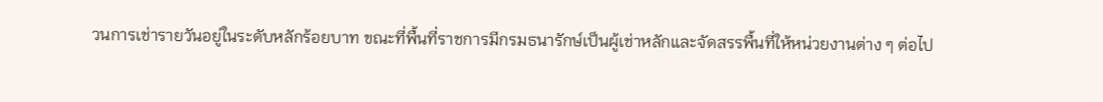วนการเช่ารายวันอยู่ในระดับหลักร้อยบาท ขณะที่พื้นที่ราชการมีกรมธนารักษ์เป็นผู้เช่าหลักและจัดสรรพื้นที่ให้หน่วยงานต่าง ๆ ต่อไป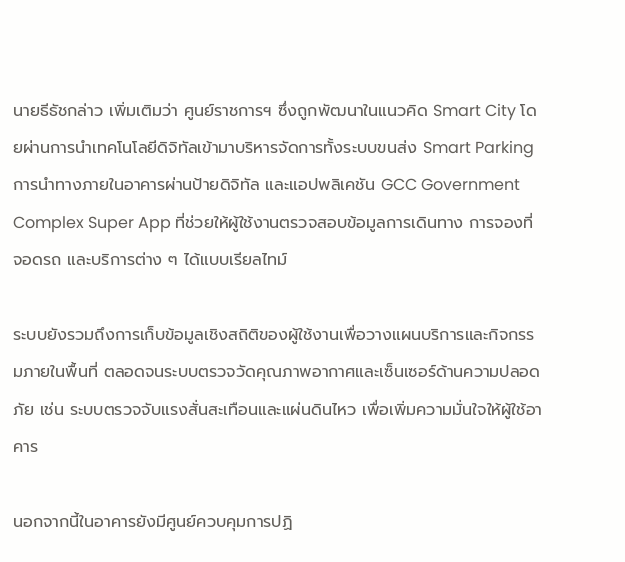นายธีธัชกล่าว เพิ่มเติมว่า ศูนย์ราชการฯ ซึ่งถูกพัฒนาในแนวคิด Smart City โดยผ่านการนำเทคโนโลยีดิจิทัลเข้ามาบริหารจัดการทั้งระบบขนส่ง Smart Parking การนำทางภายในอาคารผ่านป้ายดิจิทัล และแอปพลิเคชัน GCC Government Complex Super App ที่ช่วยให้ผู้ใช้งานตรวจสอบข้อมูลการเดินทาง การจองที่จอดรถ และบริการต่าง ๆ ได้แบบเรียลไทม์

ระบบยังรวมถึงการเก็บข้อมูลเชิงสถิติของผู้ใช้งานเพื่อวางแผนบริการและกิจกรรมภายในพื้นที่ ตลอดจนระบบตรวจวัดคุณภาพอากาศและเซ็นเซอร์ด้านความปลอดภัย เช่น ระบบตรวจจับแรงสั่นสะเทือนและแผ่นดินไหว เพื่อเพิ่มความมั่นใจให้ผู้ใช้อาคาร

นอกจากนี้ในอาคารยังมีศูนย์ควบคุมการปฏิ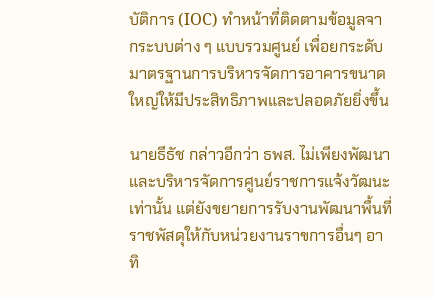บัติการ (IOC) ทำหน้าที่ติดตามข้อมูลจากระบบต่าง ๆ แบบรวมศูนย์ เพื่อยกระดับมาตรฐานการบริหารจัดการอาคารขนาดใหญ่ให้มีประสิทธิภาพและปลอดภัยยิ่งขึ้น

นายธีธัช กล่าวอีกว่า ธพส. ไม่เพียงพัฒนาและบริหารจัดการศูนย์ราชการแจ้งวัฒนะเท่านั้น แต่ยังขยายการรับงานพัฒนาพื้นที่ราชพัสดุให้กับหน่วยงานราขการอื่นๆ อาทิ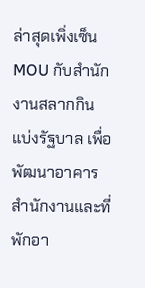ล่าสุดเพิ่งเซ็น MOU กับสำนักงานสลากกินแบ่งรัฐบาล เพื่อพัฒนาอาคารสำนักงานและที่พักอา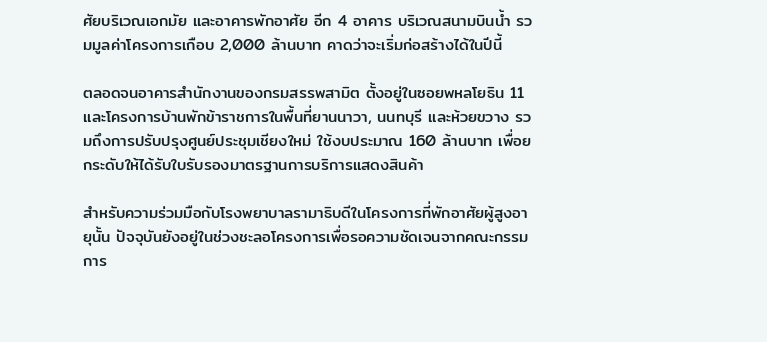ศัยบริเวณเอกมัย และอาคารพักอาศัย อีก 4 อาคาร บริเวณสนามบินน้ำ รวมมูลค่าโครงการเกือบ 2,000 ล้านบาท คาดว่าจะเริ่มก่อสร้างได้ในปีนี้

ตลอดจนอาคารสำนักงานของกรมสรรพสามิต ตั้งอยู่ในซอยพหลโยธิน 11 และโครงการบ้านพักข้าราชการในพื้นที่ยานนาวา, นนทบุรี และห้วยขวาง รวมถึงการปรับปรุงศูนย์ประชุมเชียงใหม่ ใช้งบประมาณ 160 ล้านบาท เพื่อยกระดับให้ได้รับใบรับรองมาตรฐานการบริการแสดงสินค้า

สำหรับความร่วมมือกับโรงพยาบาลรามาธิบดีในโครงการที่พักอาศัยผู้สูงอายุนั้น ปัจจุบันยังอยู่ในช่วงชะลอโครงการเพื่อรอความชัดเจนจากคณะกรรมการ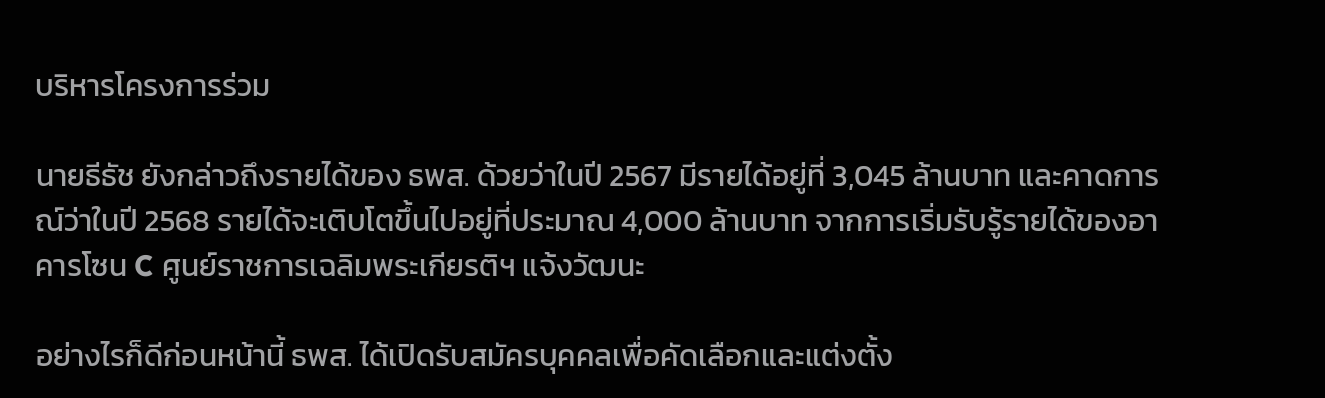บริหารโครงการร่วม

นายธีธัช ยังกล่าวถึงรายได้ของ ธพส. ด้วยว่าในปี 2567 มีรายได้อยู่ที่ 3,045 ล้านบาท และคาดการณ์ว่าในปี 2568 รายได้จะเติบโตขึ้นไปอยู่ที่ประมาณ 4,000 ล้านบาท จากการเริ่มรับรู้รายได้ของอาคารโซน C ศูนย์ราชการเฉลิมพระเกียรติฯ แจ้งวัฒนะ

อย่างไรก็ดีก่อนหน้านี้ ธพส. ได้เปิดรับสมัครบุคคลเพื่อคัดเลือกและแต่งตั้ง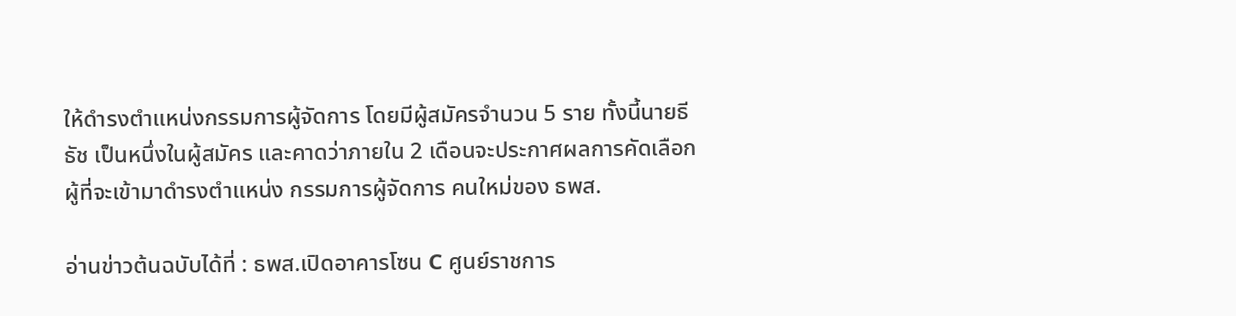ให้ดํารงตําแหน่งกรรมการผู้จัดการ โดยมีผู้สมัครจำนวน 5 ราย ทั้งนี้นายธีธัช เป็นหนึ่งในผู้สมัคร และคาดว่าภายใน 2 เดือนจะประกาศผลการคัดเลือกผู้ที่จะเข้ามาดำรงตำแหน่ง กรรมการผู้จัดการ คนใหม่ของ ธพส.

อ่านข่าวต้นฉบับได้ที่ : ธพส.เปิดอาคารโซน C ศูนย์ราชการ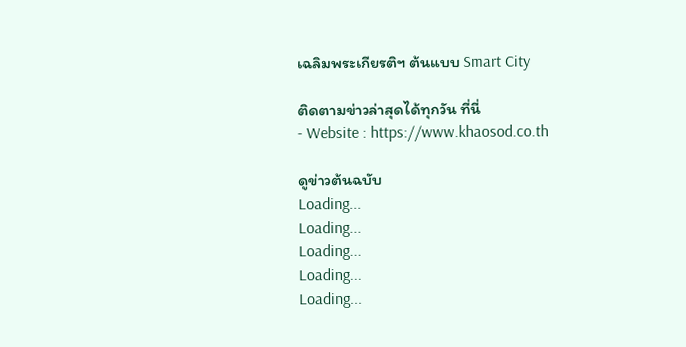เฉลิมพระเกียรติฯ ต้นแบบ Smart City

ติดตามข่าวล่าสุดได้ทุกวัน ที่นี่
- Website : https://www.khaosod.co.th

ดูข่าวต้นฉบับ
Loading...
Loading...
Loading...
Loading...
Loading...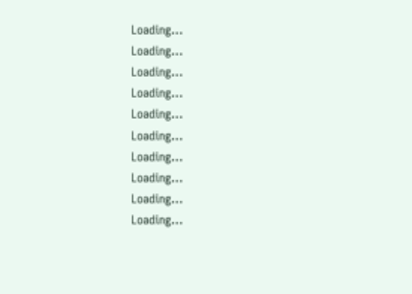Loading...
Loading...
Loading...
Loading...
Loading...
Loading...
Loading...
Loading...
Loading...
Loading...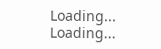Loading...
Loading...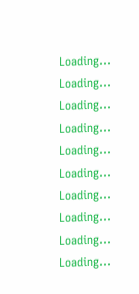Loading...
Loading...
Loading...
Loading...
Loading...
Loading...
Loading...
Loading...
Loading...
Loading...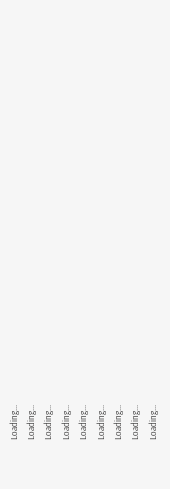Loading...
Loading...
Loading...
Loading...
Loading...
Loading...
Loading...
Loading...
Loading...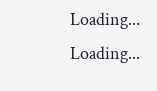Loading...
Loading...